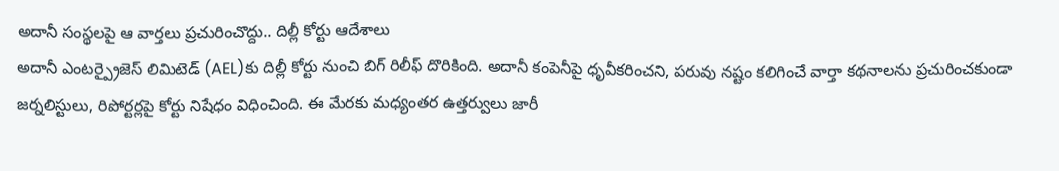అదానీ సంస్థలపై ఆ వార్తలు ప్రచురించొద్దు.. దిల్లీ కోర్టు ఆదేశాలు
అదానీ ఎంటర్ప్రైజెస్ లిమిటెడ్ (AEL)కు దిల్లీ కోర్టు నుంచి బిగ్ రిలీఫ్ దొరికింది. అదానీ కంపెనీపై ధృవీకరించని, పరువు నష్టం కలిగించే వార్తా కథనాలను ప్రచురించకుండా జర్నలిస్టులు, రిపోర్టర్లపై కోర్టు నిషేధం విధించింది. ఈ మేరకు మధ్యంతర ఉత్తర్వులు జారీ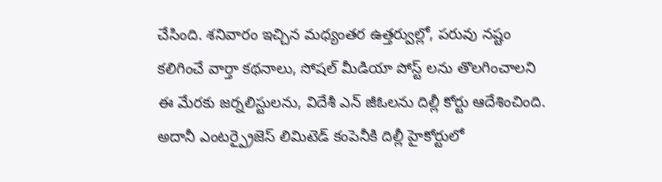చేసింది. శనివారం ఇచ్చిన మధ్యంతర ఉత్తర్వుల్లో, పరువు నష్టం కలిగించే వార్తా కథనాలు, సోషల్ మీడియా పోస్ట్ లను తొలగించాలని ఈ మేరకు జర్నలిస్టులను, విదేశీ ఎన్ జీఓలను దిల్లీ కోర్టు ఆదేశించింది.
అదానీ ఎంటర్ప్రైజెస్ లిమిటెడ్ కంపెనీకి దిల్లీ హైకోర్టులో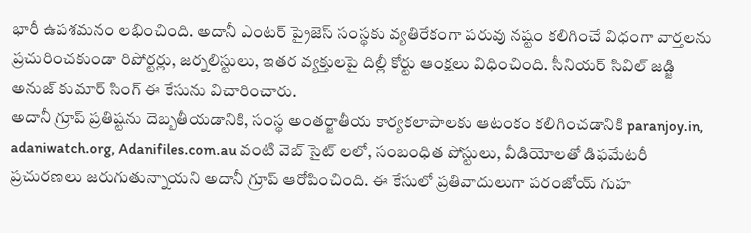భారీ ఉపశమనం లభించింది. అదానీ ఎంటర్ ప్రైజెస్ సంస్థకు వ్యతిరేకంగా పరువు నష్టం కలిగించే విధంగా వార్తలను ప్రచురించకుండా రిపోర్టర్లు, జర్నలిస్టులు, ఇతర వ్యక్తులపై దిల్లీ కోర్టు ఆంక్షలు విధించింది. సీనియర్ సివిల్ జడ్జి అనుజ్ కుమార్ సింగ్ ఈ కేసును విచారించారు.
అదానీ గ్రూప్ ప్రతిష్టను దెబ్బతీయడానికి, సంస్థ అంతర్జాతీయ కార్యకలాపాలకు ఆటంకం కలిగించడానికి paranjoy.in, adaniwatch.org, Adanifiles.com.au వంటి వెబ్ సైట్ లలో, సంబంధిత పోస్టులు, వీడియోలతో డిఫమేటరీ ప్రచురణలు జరుగుతున్నాయని అదానీ గ్రూప్ ఆరోపించింది. ఈ కేసులో ప్రతివాదులుగా పరంజోయ్ గుహ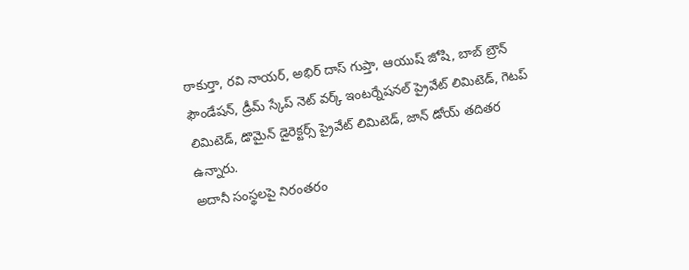ఠాకుర్తా, రవి నాయర్, అభిర్ దాస్ గుప్తా, ఆయుష్ జోషి, బాబ్ బ్రౌన్ ఫౌండేషన్, డ్రీమ్ స్కేప్ నెట్ వర్క్ ఇంటర్నేషనల్ ప్రైవేట్ లిమిటెడ్, గెటప్ లిమిటెడ్, డొమైన్ డైరెక్టర్స్ ప్రైవేట్ లిమిటెడ్, జాన్ డోయ్ తదితర ఉన్నారు.
అదానీ సంస్థలపై నిరంతరం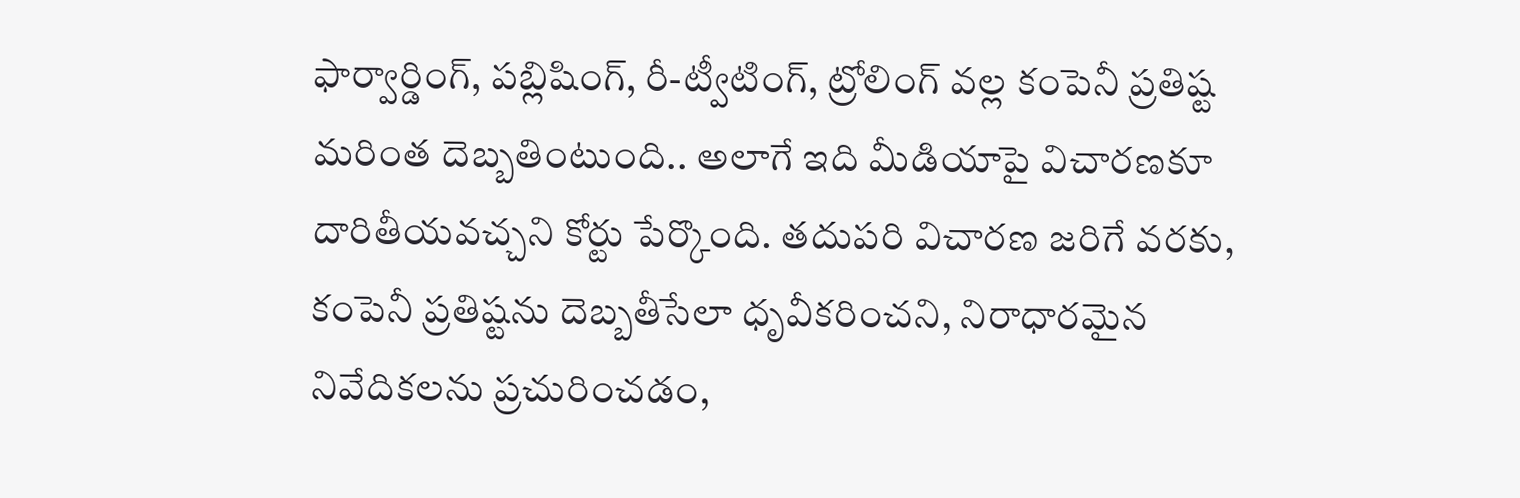ఫార్వార్డింగ్, పబ్లిషింగ్, రీ-ట్వీటింగ్, ట్రోలింగ్ వల్ల కంపెనీ ప్రతిష్ట మరింత దెబ్బతింటుంది.. అలాగే ఇది మీడియాపై విచారణకూ దారితీయవచ్చని కోర్టు పేర్కొంది. తదుపరి విచారణ జరిగే వరకు, కంపెనీ ప్రతిష్టను దెబ్బతీసేలా ధృవీకరించని, నిరాధారమైన నివేదికలను ప్రచురించడం,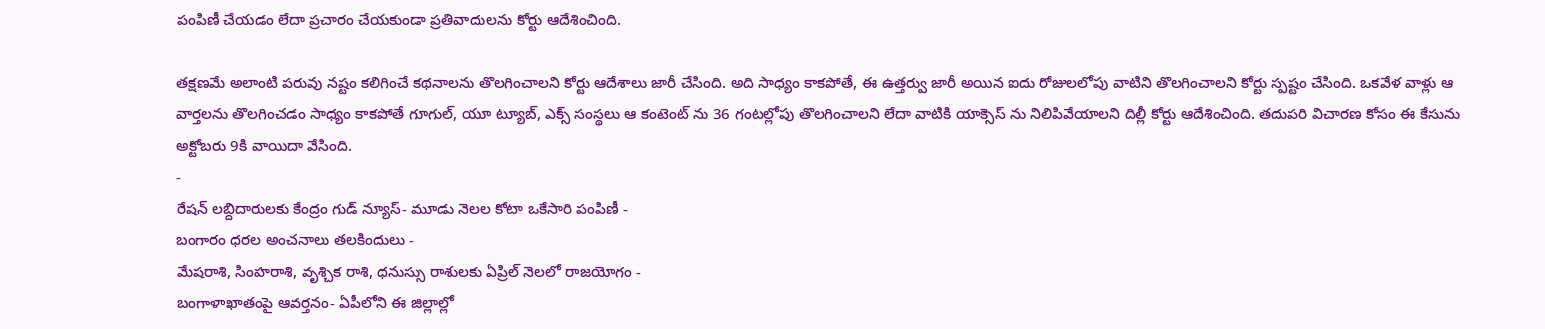పంపిణీ చేయడం లేదా ప్రచారం చేయకుండా ప్రతివాదులను కోర్టు ఆదేశించింది.

తక్షణమే అలాంటి పరువు నష్టం కలిగించే కథనాలను తొలగించాలని కోర్టు ఆదేశాలు జారీ చేసింది. అది సాధ్యం కాకపోతే, ఈ ఉత్తర్వు జారీ అయిన ఐదు రోజులలోపు వాటిని తొలగించాలని కోర్టు స్పష్టం చేసింది. ఒకవేళ వాళ్లు ఆ వార్తలను తొలగించడం సాధ్యం కాకపోతే గూగుల్, యూ ట్యూబ్, ఎక్స్ సంస్థలు ఆ కంటెంట్ ను 36 గంటల్లోపు తొలగించాలని లేదా వాటికి యాక్సెస్ ను నిలిపివేయాలని దిల్లీ కోర్టు ఆదేశించింది. తదుపరి విచారణ కోసం ఈ కేసును అక్టోబరు 9కి వాయిదా వేసింది.
-
రేషన్ లబ్దిదారులకు కేంద్రం గుడ్ న్యూస్- మూడు నెలల కోటా ఒకేసారి పంపిణీ -
బంగారం ధరల అంచనాలు తలకిందులు -
మేషరాశి, సింహరాశి, వృశ్చిక రాశి, ధనుస్సు రాశులకు ఏప్రిల్ నెలలో రాజయోగం -
బంగాళాఖాతంపై ఆవర్తనం- ఏపీలోని ఈ జిల్లాల్లో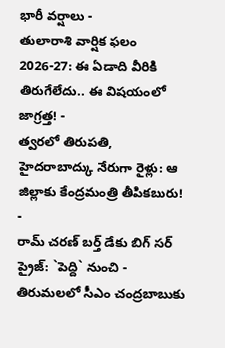భారీ వర్షాలు -
తులారాశి వార్షిక ఫలం 2026-27: ఈ ఏడాది వీరికి తిరుగేలేదు.. ఈ విషయంలో జాగ్రత్త! -
త్వరలో తిరుపతి, హైదరాబాద్కు నేరుగా రైళ్లు: ఆ జిల్లాకు కేంద్రమంత్రి తీపికబురు! -
రామ్ చరణ్ బర్త్ డేకు బిగ్ సర్ ప్రైజ్: `పెద్ది` నుంచి -
తిరుమలలో సీఎం చంద్రబాబుకు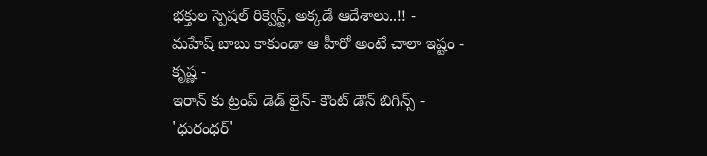భక్తుల స్పెషల్ రిక్వెస్ట్, అక్కడే ఆదేశాలు..!! -
మహేష్ బాబు కాకుండా ఆ హీరో అంటే చాలా ఇష్టం - కృష్ణ -
ఇరాన్ కు ట్రంప్ డెడ్ లైన్- కౌంట్ డౌన్ బిగిన్స్ -
'ధురంధర్'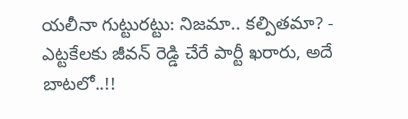యలీనా గుట్టురట్టు: నిజమా.. కల్పితమా? -
ఎట్టకేలకు జీవన్ రెడ్డి చేరే పార్టీ ఖరారు, అదే బాటలో..!!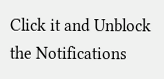Click it and Unblock the Notifications